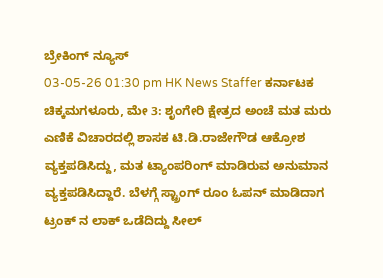ಬ್ರೇಕಿಂಗ್ ನ್ಯೂಸ್
03-05-26 01:30 pm HK News Staffer ಕರ್ನಾಟಕ
ಚಿಕ್ಕಮಗಳೂರು, ಮೇ 3: ಶೃಂಗೇರಿ ಕ್ಷೇತ್ರದ ಅಂಚೆ ಮತ ಮರು ಎಣಿಕೆ ವಿಚಾರದಲ್ಲಿ ಶಾಸಕ ಟಿ.ಡಿ.ರಾಜೇಗೌಡ ಆಕ್ರೋಶ ವ್ಯಕ್ತಪಡಿಸಿದ್ದು, ಮತ ಟ್ಯಾಂಪರಿಂಗ್ ಮಾಡಿರುವ ಅನುಮಾನ ವ್ಯಕ್ತಪಡಿಸಿದ್ದಾರೆ. ಬೆಳಗ್ಗೆ ಸ್ಟ್ರಾಂಗ್ ರೂಂ ಓಪನ್ ಮಾಡಿದಾಗ ಟ್ರಂಕ್ ನ ಲಾಕ್ ಒಡೆದಿದ್ದು ಸೀಲ್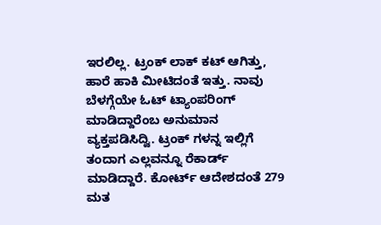ಇರಲಿಲ್ಲ. ಟ್ರಂಕ್ ಲಾಕ್ ಕಟ್ ಆಗಿತ್ತು, ಹಾರೆ ಹಾಕಿ ಮೀಟಿದಂತೆ ಇತ್ತು. ನಾವು ಬೆಳಗ್ಗೆಯೇ ಓಟ್ ಟ್ಯಾಂಪರಿಂಗ್ ಮಾಡಿದ್ದಾರೆಂಬ ಅನುಮಾನ ವ್ಯಕ್ತಪಡಿಸಿದ್ವಿ. ಟ್ರಂಕ್ ಗಳನ್ನ ಇಲ್ಲಿಗೆ ತಂದಾಗ ಎಲ್ಲವನ್ನೂ ರೆಕಾರ್ಡ್ ಮಾಡಿದ್ದಾರೆ. ಕೋರ್ಟ್ ಆದೇಶದಂತೆ 279 ಮತ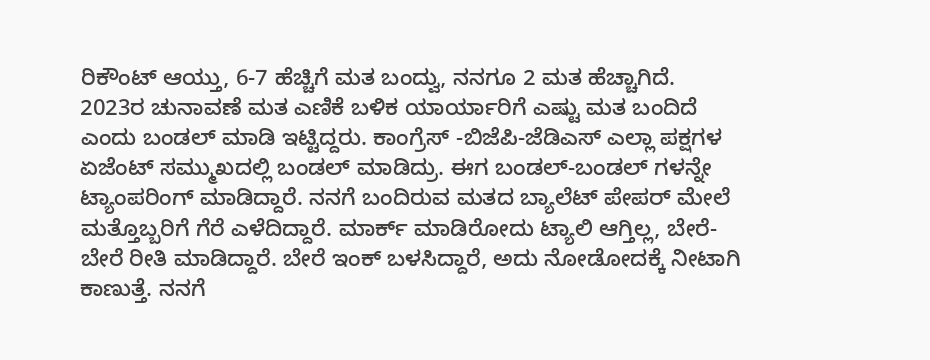ರಿಕೌಂಟ್ ಆಯ್ತು, 6-7 ಹೆಚ್ಚಿಗೆ ಮತ ಬಂದ್ವು, ನನಗೂ 2 ಮತ ಹೆಚ್ಚಾಗಿದೆ.
2023ರ ಚುನಾವಣೆ ಮತ ಎಣಿಕೆ ಬಳಿಕ ಯಾರ್ಯಾರಿಗೆ ಎಷ್ಟು ಮತ ಬಂದಿದೆ ಎಂದು ಬಂಡಲ್ ಮಾಡಿ ಇಟ್ಟಿದ್ದರು. ಕಾಂಗ್ರೆಸ್ -ಬಿಜೆಪಿ-ಜೆಡಿಎಸ್ ಎಲ್ಲಾ ಪಕ್ಷಗಳ ಏಜೆಂಟ್ ಸಮ್ಮುಖದಲ್ಲಿ ಬಂಡಲ್ ಮಾಡಿದ್ರು. ಈಗ ಬಂಡಲ್-ಬಂಡಲ್ ಗಳನ್ನೇ ಟ್ಯಾಂಪರಿಂಗ್ ಮಾಡಿದ್ದಾರೆ. ನನಗೆ ಬಂದಿರುವ ಮತದ ಬ್ಯಾಲೆಟ್ ಪೇಪರ್ ಮೇಲೆ ಮತ್ತೊಬ್ಬರಿಗೆ ಗೆರೆ ಎಳೆದಿದ್ದಾರೆ. ಮಾರ್ಕ್ ಮಾಡಿರೋದು ಟ್ಯಾಲಿ ಆಗ್ತಿಲ್ಲ, ಬೇರೆ-ಬೇರೆ ರೀತಿ ಮಾಡಿದ್ದಾರೆ. ಬೇರೆ ಇಂಕ್ ಬಳಸಿದ್ದಾರೆ, ಅದು ನೋಡೋದಕ್ಕೆ ನೀಟಾಗಿ ಕಾಣುತ್ತೆ. ನನಗೆ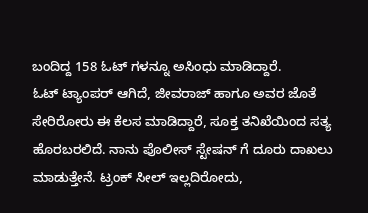ಬಂದಿದ್ದ 158 ಓಟ್ ಗಳನ್ನೂ ಅಸಿಂಧು ಮಾಡಿದ್ದಾರೆ.
ಓಟ್ ಟ್ಯಾಂಪರ್ ಆಗಿದೆ, ಜೀವರಾಜ್ ಹಾಗೂ ಅವರ ಜೊತೆ ಸೇರಿರೋರು ಈ ಕೆಲಸ ಮಾಡಿದ್ದಾರೆ, ಸೂಕ್ತ ತನಿಖೆಯಿಂದ ಸತ್ಯ ಹೊರಬರಲಿದೆ. ನಾನು ಪೊಲೀಸ್ ಸ್ಟೇಷನ್ ಗೆ ದೂರು ದಾಖಲು ಮಾಡುತ್ತೇನೆ. ಟ್ರಂಕ್ ಸೀಲ್ ಇಲ್ಲದಿರೋದು,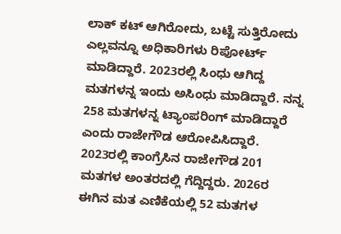ಲಾಕ್ ಕಟ್ ಆಗಿರೋದು, ಬಟ್ಟೆ ಸುತ್ತಿರೋದು ಎಲ್ಲವನ್ನೂ ಅಧಿಕಾರಿಗಳು ರಿಪೋರ್ಟ್ ಮಾಡಿದ್ದಾರೆ. 2023ರಲ್ಲಿ ಸಿಂಧು ಆಗಿದ್ದ ಮತಗಳನ್ನ ಇಂದು ಅಸಿಂಧು ಮಾಡಿದ್ದಾರೆ. ನನ್ನ 258 ಮತಗಳನ್ನ ಟ್ಯಾಂಪರಿಂಗ್ ಮಾಡಿದ್ದಾರೆ ಎಂದು ರಾಜೇಗೌಡ ಆರೋಪಿಸಿದ್ದಾರೆ.
2023ರಲ್ಲಿ ಕಾಂಗ್ರೆಸಿನ ರಾಜೇಗೌಡ 201 ಮತಗಳ ಅಂತರದಲ್ಲಿ ಗೆದ್ದಿದ್ದರು. 2026ರ ಈಗಿನ ಮತ ಎಣಿಕೆಯಲ್ಲಿ 52 ಮತಗಳ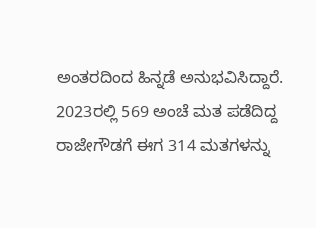ಅಂತರದಿಂದ ಹಿನ್ನಡೆ ಅನುಭವಿಸಿದ್ದಾರೆ. 2023ರಲ್ಲಿ 569 ಅಂಚೆ ಮತ ಪಡೆದಿದ್ದ ರಾಜೇಗೌಡಗೆ ಈಗ 314 ಮತಗಳನ್ನು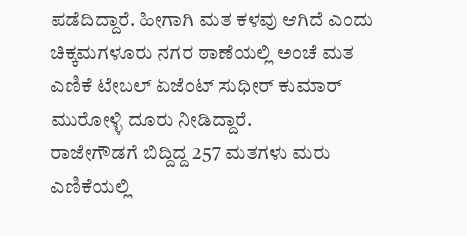ಪಡೆದಿದ್ದಾರೆ. ಹೀಗಾಗಿ ಮತ ಕಳವು ಆಗಿದೆ ಎಂದು ಚಿಕ್ಕಮಗಳೂರು ನಗರ ಠಾಣೆಯಲ್ಲಿ ಅಂಚೆ ಮತ ಎಣಿಕೆ ಟೇಬಲ್ ಏಜೆಂಟ್ ಸುಧೀರ್ ಕುಮಾರ್ ಮುರೋಳ್ಳಿ ದೂರು ನೀಡಿದ್ದಾರೆ.
ರಾಜೇಗೌಡಗೆ ಬಿದ್ದಿದ್ದ 257 ಮತಗಳು ಮರು ಎಣಿಕೆಯಲ್ಲಿ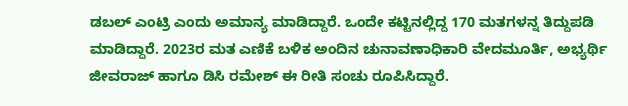ಡಬಲ್ ಎಂಟ್ರಿ ಎಂದು ಅಮಾನ್ಯ ಮಾಡಿದ್ದಾರೆ. ಒಂದೇ ಕಟ್ಟಿನಲ್ಲಿದ್ದ 170 ಮತಗಳನ್ನ ತಿದ್ದುಪಡಿ ಮಾಡಿದ್ದಾರೆ. 2023ರ ಮತ ಎಣಿಕೆ ಬಳಿಕ ಅಂದಿನ ಚುನಾವಣಾಧಿಕಾರಿ ವೇದಮೂರ್ತಿ, ಅಭ್ಯರ್ಥಿ ಜೀವರಾಜ್ ಹಾಗೂ ಡಿಸಿ ರಮೇಶ್ ಈ ರೀತಿ ಸಂಚು ರೂಪಿಸಿದ್ದಾರೆ.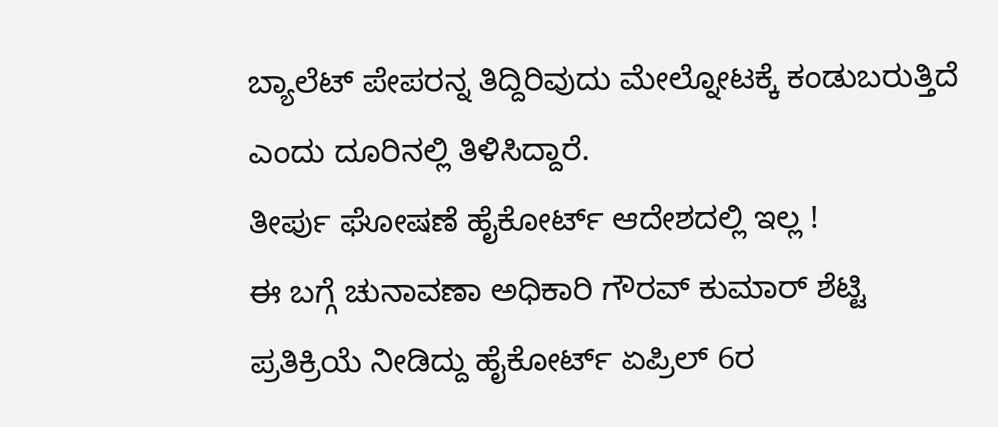ಬ್ಯಾಲೆಟ್ ಪೇಪರನ್ನ ತಿದ್ದಿರಿವುದು ಮೇಲ್ನೋಟಕ್ಕೆ ಕಂಡುಬರುತ್ತಿದೆ ಎಂದು ದೂರಿನಲ್ಲಿ ತಿಳಿಸಿದ್ದಾರೆ.
ತೀರ್ಪು ಘೋಷಣೆ ಹೈಕೋರ್ಟ್ ಆದೇಶದಲ್ಲಿ ಇಲ್ಲ !
ಈ ಬಗ್ಗೆ ಚುನಾವಣಾ ಅಧಿಕಾರಿ ಗೌರವ್ ಕುಮಾರ್ ಶೆಟ್ಟಿ ಪ್ರತಿಕ್ರಿಯೆ ನೀಡಿದ್ದು ಹೈಕೋರ್ಟ್ ಏಪ್ರಿಲ್ 6ರ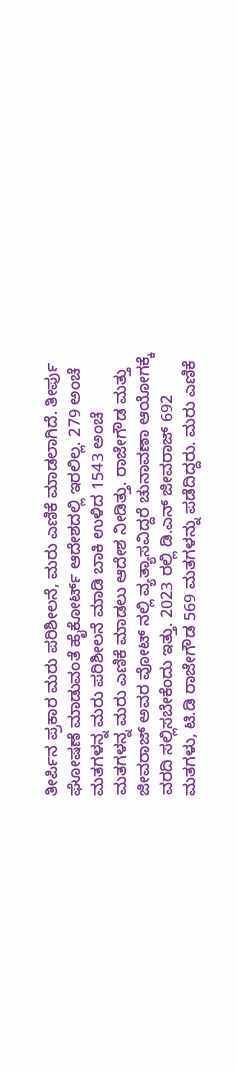ತೀರ್ಪಿನ ಪ್ರಕಾರ ಮರು ಪರಿಶೀಲನೆ, ಮರು ಎಣಿಕೆ ಮಾಡಲಾಗಿದೆ. ತೀರ್ಪು ಘೋಷಣೆ ಮಾಡುವಂತೆ ಹೈಕೋರ್ಟ್ ಆದೇಶದಲ್ಲಿ ಇರಲಿಲ್ಲ. 279 ಅಂಚೆ ಮತಗಳನ್ನ ಮರು ಪರಿಶೀಲನೆ ಮಾಡಿ ಬಾಕಿ ಉಳಿದ 1543 ಅಂಚೆ ಮತಗಳನ್ನ ಮರು ಎಣಿಕೆ ಮಾಡಲು ಆದೇಶ ನೀಡಿತ್ತು. ರಾಜೇಗೌಡ ಮತ್ತು ಜೀವರಾಜ್ ಅವರ ವೋಟ್ ನಲ್ಲಿ ವ್ಯತ್ಯಾಸವಿದ್ದರೆ ಚುನಾವಣಾ ಆಯೋಗಕ್ಕೆ ವರದಿ ಸಲ್ಲಿಸಬೇಕೆಂದು ಇತ್ತು. 2023 ರಲ್ಲಿ ಡಿ.ಎನ್ ಜೀವರಾಜ್ 692 ಮತಗಳು, ಟಿ.ಡಿ ರಾಜೇಗೌಡ 569 ಮತಗಳನ್ನು ಪಡೆದಿದ್ದರು. ಮರು ಎಣಿಕೆ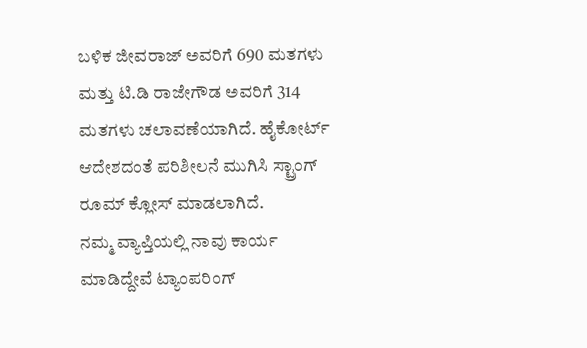ಬಳಿಕ ಜೀವರಾಜ್ ಅವರಿಗೆ 690 ಮತಗಳು ಮತ್ತು ಟಿ.ಡಿ ರಾಜೇಗೌಡ ಅವರಿಗೆ 314 ಮತಗಳು ಚಲಾವಣೆಯಾಗಿದೆ. ಹೈಕೋರ್ಟ್ ಆದೇಶದಂತೆ ಪರಿಶೀಲನೆ ಮುಗಿಸಿ ಸ್ಟ್ರಾಂಗ್ ರೂಮ್ ಕ್ಲೋಸ್ ಮಾಡಲಾಗಿದೆ.
ನಮ್ಮ ವ್ಯಾಪ್ತಿಯಲ್ಲಿ ನಾವು ಕಾರ್ಯ ಮಾಡಿದ್ದೇವೆ ಟ್ಯಾಂಪರಿಂಗ್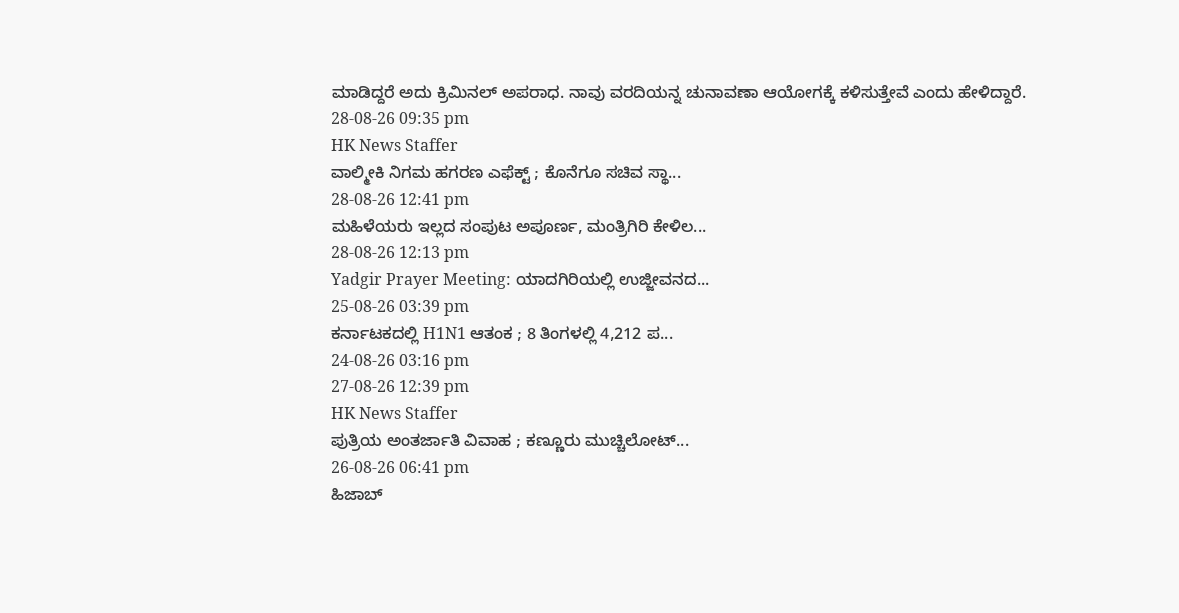ಮಾಡಿದ್ದರೆ ಅದು ಕ್ರಿಮಿನಲ್ ಅಪರಾಧ. ನಾವು ವರದಿಯನ್ನ ಚುನಾವಣಾ ಆಯೋಗಕ್ಕೆ ಕಳಿಸುತ್ತೇವೆ ಎಂದು ಹೇಳಿದ್ದಾರೆ.
28-08-26 09:35 pm
HK News Staffer
ವಾಲ್ಮೀಕಿ ನಿಗಮ ಹಗರಣ ಎಫೆಕ್ಟ್ ; ಕೊನೆಗೂ ಸಚಿವ ಸ್ಥಾ...
28-08-26 12:41 pm
ಮಹಿಳೆಯರು ಇಲ್ಲದ ಸಂಪುಟ ಅಪೂರ್ಣ, ಮಂತ್ರಿಗಿರಿ ಕೇಳಿಲ...
28-08-26 12:13 pm
Yadgir Prayer Meeting: ಯಾದಗಿರಿಯಲ್ಲಿ ಉಜ್ಜೀವನದ...
25-08-26 03:39 pm
ಕರ್ನಾಟಕದಲ್ಲಿ H1N1 ಆತಂಕ ; 8 ತಿಂಗಳಲ್ಲಿ 4,212 ಪ...
24-08-26 03:16 pm
27-08-26 12:39 pm
HK News Staffer
ಪುತ್ರಿಯ ಅಂತರ್ಜಾತಿ ವಿವಾಹ ; ಕಣ್ಣೂರು ಮುಚ್ಚಿಲೋಟ್...
26-08-26 06:41 pm
ಹಿಜಾಬ್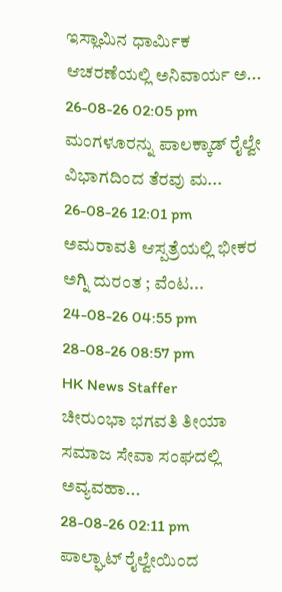ಇಸ್ಲಾಮಿನ ಧಾರ್ಮಿಕ ಆಚರಣೆಯಲ್ಲಿ ಅನಿವಾರ್ಯ ಅ...
26-08-26 02:05 pm
ಮಂಗಳೂರನ್ನು ಪಾಲಕ್ಕಾಡ್ ರೈಲ್ವೇ ವಿಭಾಗದಿಂದ ತೆರವು ಮ...
26-08-26 12:01 pm
ಅಮರಾವತಿ ಆಸ್ಪತ್ರೆಯಲ್ಲಿ ಭೀಕರ ಅಗ್ನಿ ದುರಂತ ; ವೆಂಟ...
24-08-26 04:55 pm
28-08-26 08:57 pm
HK News Staffer
ಚೀರುಂಭಾ ಭಗವತಿ ತೀಯಾ ಸಮಾಜ ಸೇವಾ ಸಂಘದಲ್ಲಿ ಅವ್ಯವಹಾ...
28-08-26 02:11 pm
ಪಾಲ್ಘಾಟ್ ರೈಲ್ವೇಯಿಂದ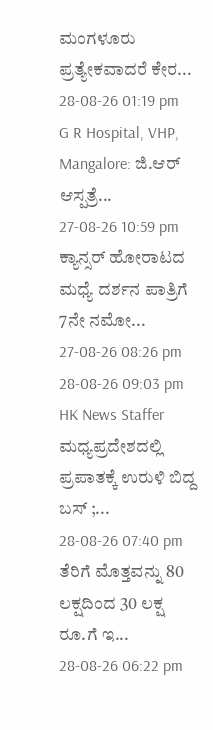ಮಂಗಳೂರು ಪ್ರತ್ಯೇಕವಾದರೆ ಕೇರ...
28-08-26 01:19 pm
G R Hospital, VHP, Mangalore: ಜಿ.ಆರ್ ಆಸ್ಪತ್ರೆ...
27-08-26 10:59 pm
ಕ್ಯಾನ್ಸರ್ ಹೋರಾಟದ ಮಧ್ಯೆ ದರ್ಶನ ಪಾತ್ರಿಗೆ 7ನೇ ನಮೋ...
27-08-26 08:26 pm
28-08-26 09:03 pm
HK News Staffer
ಮಧ್ಯಪ್ರದೇಶದಲ್ಲಿ ಪ್ರಪಾತಕ್ಕೆ ಉರುಳಿ ಬಿದ್ದ ಬಸ್ ;...
28-08-26 07:40 pm
ತೆರಿಗೆ ಮೊತ್ತವನ್ನು 80 ಲಕ್ಷದಿಂದ 30 ಲಕ್ಷ ರೂ.ಗೆ ಇ...
28-08-26 06:22 pm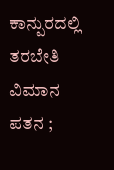ಕಾನ್ಪುರದಲ್ಲಿ ತರಬೇತಿ ವಿಮಾನ ಪತನ ;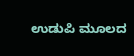ಉಡುಪಿ ಮೂಲದ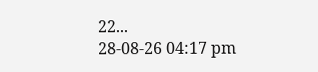22...
28-08-26 04:17 pm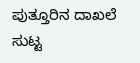ಪುತ್ತೂರಿನ ದಾಖಲೆ ಸುಟ್ಟ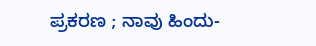ಪ್ರಕರಣ ; ನಾವು ಹಿಂದು-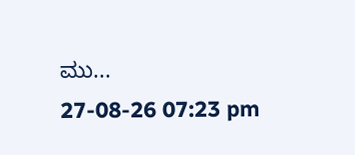ಮು...
27-08-26 07:23 pm